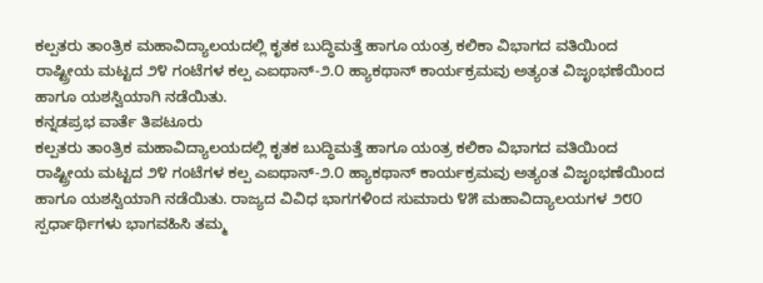ಕಲ್ಪತರು ತಾಂತ್ರಿಕ ಮಹಾವಿದ್ಯಾಲಯದಲ್ಲಿ ಕೃತಕ ಬುದ್ಧಿಮತ್ತೆ ಹಾಗೂ ಯಂತ್ರ ಕಲಿಕಾ ವಿಭಾಗದ ವತಿಯಿಂದ ರಾಷ್ಟ್ರೀಯ ಮಟ್ಟದ ೨೪ ಗಂಟೆಗಳ ಕಲ್ಪ ಎಐಥಾನ್-೨.೦ ಹ್ಯಾಕಥಾನ್ ಕಾರ್ಯಕ್ರಮವು ಅತ್ಯಂತ ವಿಜೃಂಭಣೆಯಿಂದ ಹಾಗೂ ಯಶಸ್ವಿಯಾಗಿ ನಡೆಯಿತು.
ಕನ್ನಡಪ್ರಭ ವಾರ್ತೆ ತಿಪಟೂರು
ಕಲ್ಪತರು ತಾಂತ್ರಿಕ ಮಹಾವಿದ್ಯಾಲಯದಲ್ಲಿ ಕೃತಕ ಬುದ್ಧಿಮತ್ತೆ ಹಾಗೂ ಯಂತ್ರ ಕಲಿಕಾ ವಿಭಾಗದ ವತಿಯಿಂದ ರಾಷ್ಟ್ರೀಯ ಮಟ್ಟದ ೨೪ ಗಂಟೆಗಳ ಕಲ್ಪ ಎಐಥಾನ್-೨.೦ ಹ್ಯಾಕಥಾನ್ ಕಾರ್ಯಕ್ರಮವು ಅತ್ಯಂತ ವಿಜೃಂಭಣೆಯಿಂದ ಹಾಗೂ ಯಶಸ್ವಿಯಾಗಿ ನಡೆಯಿತು. ರಾಜ್ಯದ ವಿವಿಧ ಭಾಗಗಳಿಂದ ಸುಮಾರು ೪೫ ಮಹಾವಿದ್ಯಾಲಯಗಳ ೨೮೦ ಸ್ಪರ್ಧಾರ್ಥಿಗಳು ಭಾಗವಹಿಸಿ ತಮ್ಮ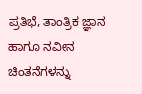ಪ್ರತಿಭೆ, ತಾಂತ್ರಿಕ ಜ್ಞಾನ ಹಾಗೂ ನವೀನ ಚಿಂತನೆಗಳನ್ನು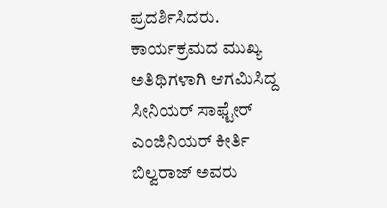ಪ್ರದರ್ಶಿಸಿದರು. ಕಾರ್ಯಕ್ರಮದ ಮುಖ್ಯ ಅತಿಥಿಗಳಾಗಿ ಆಗಮಿಸಿದ್ದ ಸೀನಿಯರ್ ಸಾಫ್ಟೇರ್ ಎಂಜಿನಿಯರ್ ಕೀರ್ತಿ ಬಿಲ್ವರಾಜ್ ಅವರು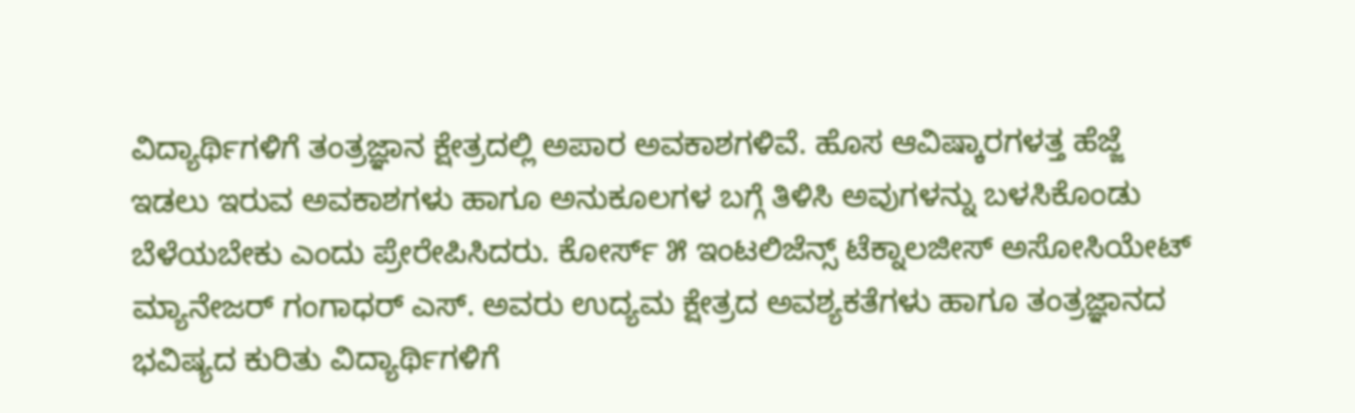ವಿದ್ಯಾರ್ಥಿಗಳಿಗೆ ತಂತ್ರಜ್ಞಾನ ಕ್ಷೇತ್ರದಲ್ಲಿ ಅಪಾರ ಅವಕಾಶಗಳಿವೆ. ಹೊಸ ಆವಿಷ್ಕಾರಗಳತ್ತ ಹೆಜ್ಜೆ ಇಡಲು ಇರುವ ಅವಕಾಶಗಳು ಹಾಗೂ ಅನುಕೂಲಗಳ ಬಗ್ಗೆ ತಿಳಿಸಿ ಅವುಗಳನ್ನು ಬಳಸಿಕೊಂಡು ಬೆಳೆಯಬೇಕು ಎಂದು ಪ್ರೇರೇಪಿಸಿದರು. ಕೋರ್ಸ್ ೫ ಇಂಟಲಿಜೆನ್ಸ್ ಟೆಕ್ನಾಲಜೀಸ್ ಅಸೋಸಿಯೇಟ್ ಮ್ಯಾನೇಜರ್ ಗಂಗಾಧರ್ ಎಸ್. ಅವರು ಉದ್ಯಮ ಕ್ಷೇತ್ರದ ಅವಶ್ಯಕತೆಗಳು ಹಾಗೂ ತಂತ್ರಜ್ಞಾನದ ಭವಿಷ್ಯದ ಕುರಿತು ವಿದ್ಯಾರ್ಥಿಗಳಿಗೆ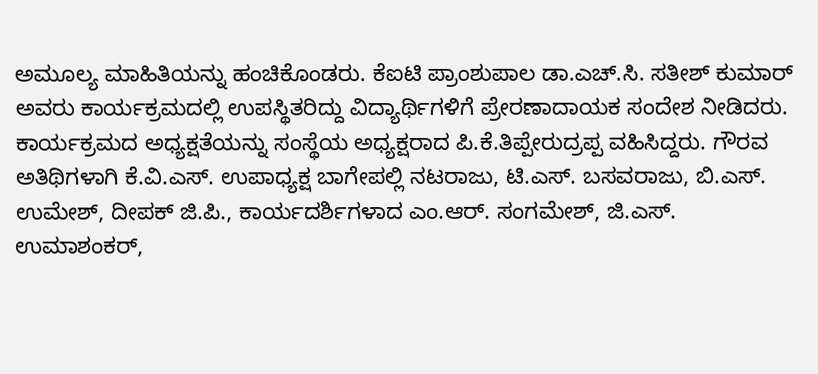ಅಮೂಲ್ಯ ಮಾಹಿತಿಯನ್ನು ಹಂಚಿಕೊಂಡರು. ಕೆಐಟಿ ಪ್ರಾಂಶುಪಾಲ ಡಾ.ಎಚ್.ಸಿ. ಸತೀಶ್ ಕುಮಾರ್ ಅವರು ಕಾರ್ಯಕ್ರಮದಲ್ಲಿ ಉಪಸ್ಥಿತರಿದ್ದು ವಿದ್ಯಾರ್ಥಿಗಳಿಗೆ ಪ್ರೇರಣಾದಾಯಕ ಸಂದೇಶ ನೀಡಿದರು. ಕಾರ್ಯಕ್ರಮದ ಅಧ್ಯಕ್ಷತೆಯನ್ನು ಸಂಸ್ಥೆಯ ಅಧ್ಯಕ್ಷರಾದ ಪಿ.ಕೆ.ತಿಪ್ಪೇರುದ್ರಪ್ಪ ವಹಿಸಿದ್ದರು. ಗೌರವ ಅತಿಥಿಗಳಾಗಿ ಕೆ.ವಿ.ಎಸ್. ಉಪಾಧ್ಯಕ್ಷ ಬಾಗೇಪಲ್ಲಿ ನಟರಾಜು, ಟಿ.ಎಸ್. ಬಸವರಾಜು, ಬಿ.ಎಸ್. ಉಮೇಶ್, ದೀಪಕ್ ಜಿ.ಪಿ., ಕಾರ್ಯದರ್ಶಿಗಳಾದ ಎಂ.ಆರ್. ಸಂಗಮೇಶ್, ಜಿ.ಎಸ್. ಉಮಾಶಂಕರ್,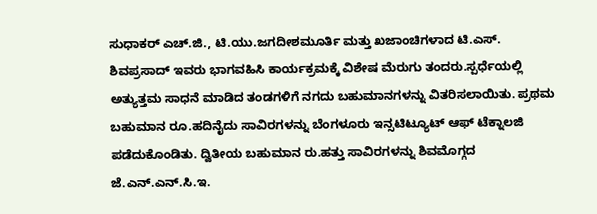ಸುಧಾಕರ್ ಎಚ್.ಜಿ., ಟಿ.ಯು.ಜಗದೀಶಮೂರ್ತಿ ಮತ್ತು ಖಜಾಂಚಿಗಳಾದ ಟಿ.ಎಸ್. ಶಿವಪ್ರಸಾದ್ ಇವರು ಭಾಗವಹಿಸಿ ಕಾರ್ಯಕ್ರಮಕ್ಕೆ ವಿಶೇಷ ಮೆರುಗು ತಂದರು.ಸ್ಪರ್ಧೆಯಲ್ಲಿ ಅತ್ಯುತ್ತಮ ಸಾಧನೆ ಮಾಡಿದ ತಂಡಗಳಿಗೆ ನಗದು ಬಹುಮಾನಗಳನ್ನು ವಿತರಿಸಲಾಯಿತು. ಪ್ರಥಮ ಬಹುಮಾನ ರೂ.ಹದಿನೈದು ಸಾವಿರಗಳನ್ನು ಬೆಂಗಳೂರು ಇನ್ಸಟಿಟ್ಯೂಟ್ ಆಫ್ ಟೆಕ್ನಾಲಜಿ ಪಡೆದುಕೊಂಡಿತು. ದ್ವಿತೀಯ ಬಹುಮಾನ ರು.ಹತ್ತು ಸಾವಿರಗಳನ್ನು ಶಿವಮೊಗ್ಗದ ಜೆ.ಎನ್.ಎನ್.ಸಿ.ಇ.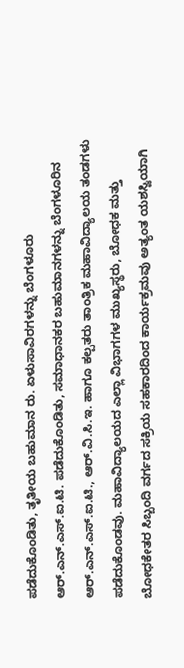ಪಡೆದುಕೊಂಡಿತು, ತೃತೀಯ ಬಹುಮಾನ ರು. ಏಳುಸಾವಿರಗಳನ್ನು ಬೆಂಗಳೂರು ಆರ್.ಎನ್.ಎಸ್.ಐ.ಟಿ. ಪಡೆದುಕೊಂಡಿತು, ಸಮಾಧಾನಕರ ಬಹುಮಾನಗಳನ್ನು ಬೆಂಗಳೂರಿನ ಆರ್.ಎನ್.ಎಸ್.ಐ.ಟಿ., ಆರ್.ವಿ.ಸಿ.ಇ. ಹಾಗೂ ಕಲ್ಪತರು ತಾಂತ್ರಿಕ ಮಹಾವಿದ್ಯಾಲಯ ತಂಡಗಳು ಪಡೆದುಕೊಂಡವು. ಮಹಾವಿದ್ಯಾಲಯದ ಎಲ್ಲಾ ವಿಭಾಗಗಳ ಮುಖ್ಯಸ್ಥರು, ಬೋಧಕ ಮತ್ತು ಬೋಧಕೇತರ ಸಿಬ್ಬಂದಿ ವರ್ಗದ ಸಕ್ರಿಯ ಸಹಕಾರದಿಂದ ಕಾರ್ಯಕ್ರಮವು ಅತ್ಯಂತ ಯಶಸ್ವಿಯಾಗಿ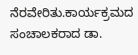ನೆರವೇರಿತು.ಕಾರ್ಯಕ್ರಮದ ಸಂಚಾಲಕರಾದ ಡಾ.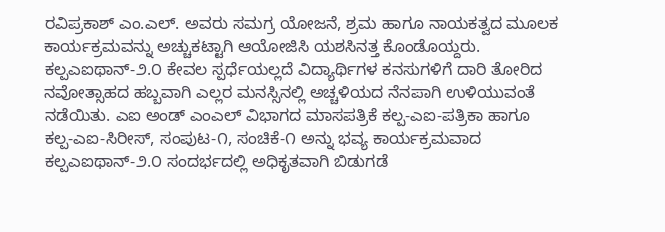ರವಿಪ್ರಕಾಶ್ ಎಂ.ಎಲ್. ಅವರು ಸಮಗ್ರ ಯೋಜನೆ, ಶ್ರಮ ಹಾಗೂ ನಾಯಕತ್ವದ ಮೂಲಕ ಕಾರ್ಯಕ್ರಮವನ್ನು ಅಚ್ಚುಕಟ್ಟಾಗಿ ಆಯೋಜಿಸಿ ಯಶಸಿನತ್ತ ಕೊಂಡೊಯ್ದರು. ಕಲ್ಪಎಐಥಾನ್-೨.೦ ಕೇವಲ ಸ್ಪರ್ಧೆಯಲ್ಲದೆ ವಿದ್ಯಾರ್ಥಿಗಳ ಕನಸುಗಳಿಗೆ ದಾರಿ ತೋರಿದ ನವೋತ್ಸಾಹದ ಹಬ್ಬವಾಗಿ ಎಲ್ಲರ ಮನಸ್ಸಿನಲ್ಲಿ ಅಚ್ಚಳಿಯದ ನೆನಪಾಗಿ ಉಳಿಯುವಂತೆ ನಡೆಯಿತು. ಎಐ ಅಂಡ್ ಎಂಎಲ್ ವಿಭಾಗದ ಮಾಸಪತ್ರಿಕೆ ಕಲ್ಪ-ಎಐ-ಪತ್ರಿಕಾ ಹಾಗೂ ಕಲ್ಪ-ಎಐ-ಸಿರೀಸ್, ಸಂಪುಟ-೧, ಸಂಚಿಕೆ-೧ ಅನ್ನು ಭವ್ಯ ಕಾರ್ಯಕ್ರಮವಾದ ಕಲ್ಪಎಐಥಾನ್-೨.೦ ಸಂದರ್ಭದಲ್ಲಿ ಅಧಿಕೃತವಾಗಿ ಬಿಡುಗಡೆ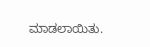ಮಾಡಲಾಯಿತು.